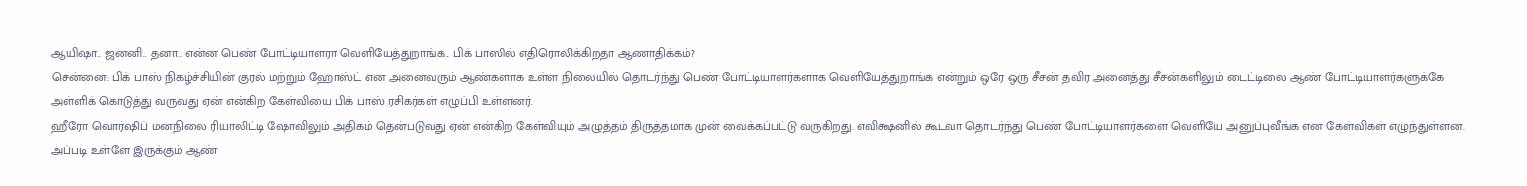ஆயிஷா.. ஜனனி.. தனா.. என்ன பெண் போட்டியாளரா வெளியேத்துறாங்க.. பிக் பாஸில் எதிரொலிக்கிறதா ஆணாதிக்கம்?
சென்னை: பிக் பாஸ் நிகழ்ச்சியின் குரல் மற்றும் ஹோஸ்ட் என அனைவரும் ஆண்களாக உள்ள நிலையில் தொடர்ந்து பெண் போட்டியாளர்களாக வெளியேத்துறாங்க என்றும் ஒரே ஒரு சீசன் தவிர அனைத்து சீசன்களிலும் டைட்டிலை ஆண் போட்டியாளர்களுக்கே அள்ளிக் கொடுத்து வருவது ஏன் என்கிற கேள்வியை பிக் பாஸ் ரசிகர்கள் எழுப்பி உள்ளனர்.
ஹீரோ வொர்ஷிப் மனநிலை ரியாலிட்டி ஷோவிலும் அதிகம் தென்படுவது ஏன் என்கிற கேள்வியும் அழுத்தம் திருத்தமாக முன் வைக்கப்பட்டு வருகிறது. எவிக்ஷனில் கூடவா தொடர்ந்து பெண் போட்டியாளர்களை வெளியே அனுப்புவீங்க என கேள்விகள் எழுந்துள்ளன.
அப்படி உள்ளே இருக்கும் ஆண்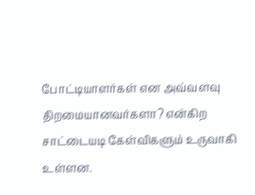போட்டியாளர்கள் என அவ்வளவு திறமையானவர்களா? என்கிற சாட்டையடி கேள்விகளும் உருவாகி உள்ளன.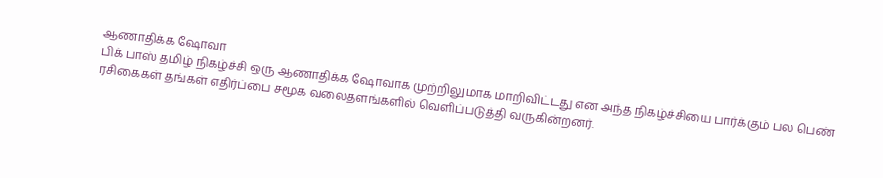ஆணாதிக்க ஷோவா
பிக் பாஸ் தமிழ் நிகழ்ச்சி ஒரு ஆணாதிக்க ஷோவாக முற்றிலுமாக மாறிவிட்டது என அந்த நிகழ்ச்சியை பார்க்கும் பல பெண் ரசிகைகள் தங்கள் எதிர்ப்பை சமூக வலைதளங்களில் வெளிப்படுத்தி வருகின்றனர்.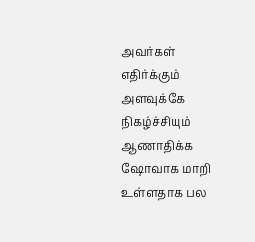அவர்கள் எதிர்க்கும் அளவுக்கே நிகழ்ச்சியும் ஆணாதிக்க ஷோவாக மாறி உள்ளதாக பல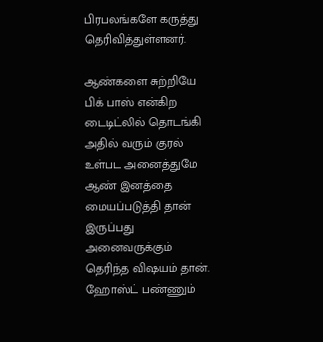பிரபலங்களே கருத்து தெரிவித்துள்ளனர்.

ஆண்களை சுற்றியே
பிக் பாஸ் என்கிற டைடிட்லில் தொடங்கி அதில் வரும் குரல் உள்பட அனைத்துமே ஆண் இனத்தை மையப்படுத்தி தான் இருப்பது அனைவருக்கும் தெரிந்த விஷயம் தான். ஹோஸ்ட் பண்ணும்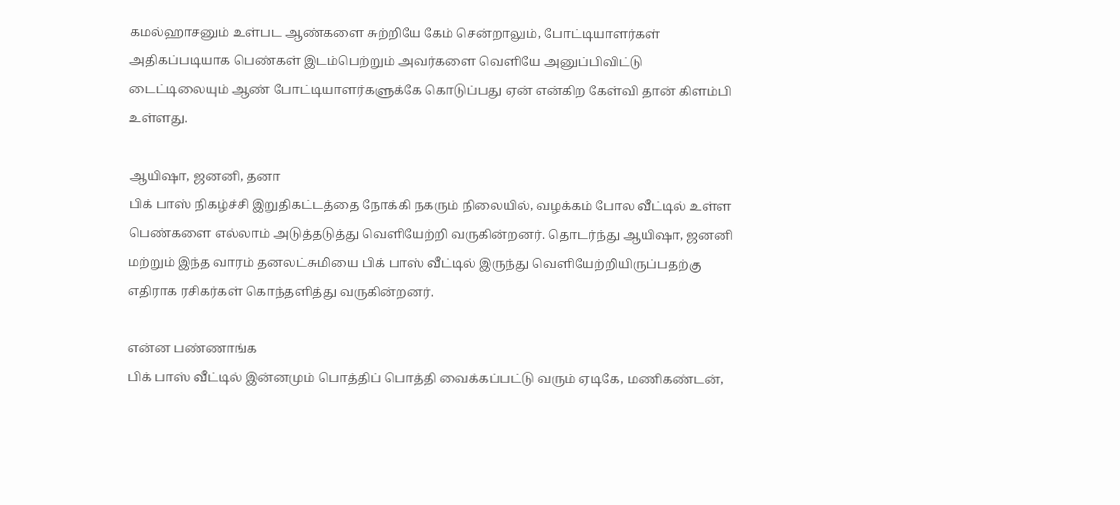கமல்ஹாசனும் உள்பட ஆண்களை சுற்றியே கேம் சென்றாலும், போட்டியாளர்கள் அதிகப்படியாக பெண்கள் இடம்பெற்றும் அவர்களை வெளியே அனுப்பிவிட்டு டைட்டிலையும் ஆண் போட்டியாளர்களுக்கே கொடுப்பது ஏன் என்கிற கேள்வி தான் கிளம்பி உள்ளது.

ஆயிஷா, ஜனனி, தனா
பிக் பாஸ் நிகழ்ச்சி இறுதிகட்டத்தை நோக்கி நகரும் நிலையில், வழக்கம் போல வீட்டில் உள்ள பெண்களை எல்லாம் அடுத்தடுத்து வெளியேற்றி வருகின்றனர். தொடர்ந்து ஆயிஷா, ஜனனி மற்றும் இந்த வாரம் தனலட்சுமியை பிக் பாஸ் வீட்டில் இருந்து வெளியேற்றியிருப்பதற்கு எதிராக ரசிகர்கள் கொந்தளித்து வருகின்றனர்.

என்ன பண்ணாங்க
பிக் பாஸ் வீட்டில் இன்னமும் பொத்திப் பொத்தி வைக்கப்பட்டு வரும் ஏடிகே, மணிகண்டன்,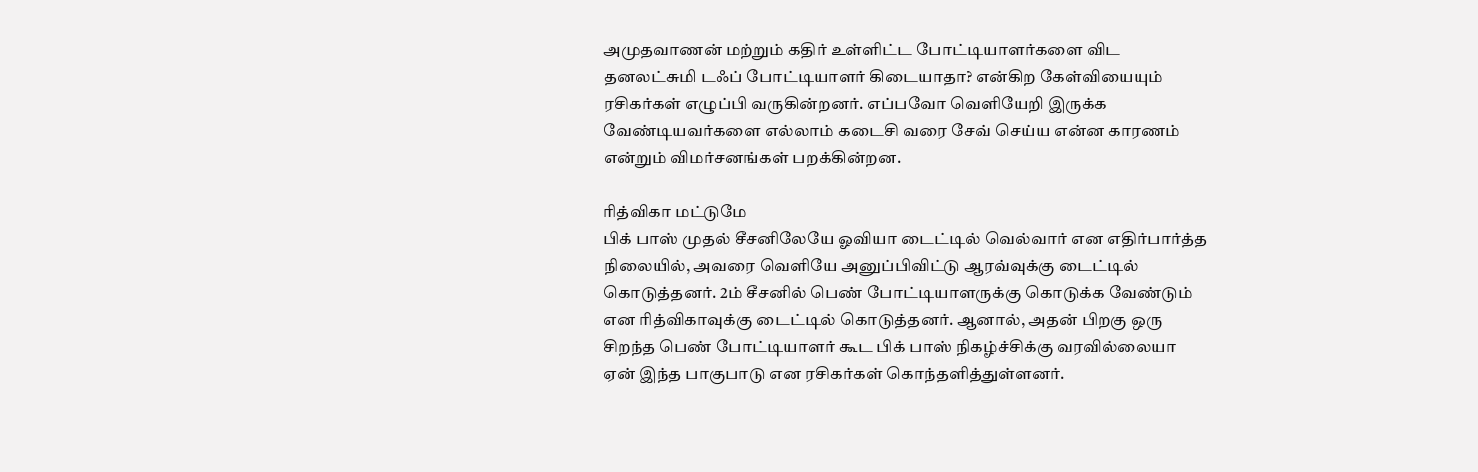அமுதவாணன் மற்றும் கதிர் உள்ளிட்ட போட்டியாளர்களை விட தனலட்சுமி டஃப் போட்டியாளர் கிடையாதா? என்கிற கேள்வியையும் ரசிகர்கள் எழுப்பி வருகின்றனர். எப்பவோ வெளியேறி இருக்க வேண்டியவர்களை எல்லாம் கடைசி வரை சேவ் செய்ய என்ன காரணம் என்றும் விமர்சனங்கள் பறக்கின்றன.

ரித்விகா மட்டுமே
பிக் பாஸ் முதல் சீசனிலேயே ஓவியா டைட்டில் வெல்வார் என எதிர்பார்த்த நிலையில், அவரை வெளியே அனுப்பிவிட்டு ஆரவ்வுக்கு டைட்டில் கொடுத்தனர். 2ம் சீசனில் பெண் போட்டியாளருக்கு கொடுக்க வேண்டும் என ரித்விகாவுக்கு டைட்டில் கொடுத்தனர். ஆனால், அதன் பிறகு ஒரு சிறந்த பெண் போட்டியாளர் கூட பிக் பாஸ் நிகழ்ச்சிக்கு வரவில்லையா ஏன் இந்த பாகுபாடு என ரசிகர்கள் கொந்தளித்துள்ளனர்.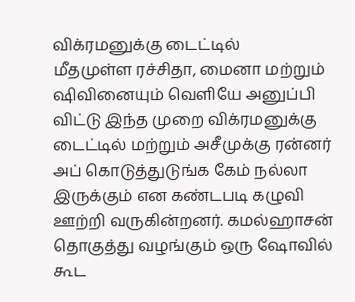விக்ரமனுக்கு டைட்டில்
மீதமுள்ள ரச்சிதா, மைனா மற்றும் ஷிவினையும் வெளியே அனுப்பி விட்டு இந்த முறை விக்ரமனுக்கு டைட்டில் மற்றும் அசீமுக்கு ரன்னர் அப் கொடுத்துடுங்க கேம் நல்லா இருக்கும் என கண்டபடி கழுவி ஊற்றி வருகின்றனர். கமல்ஹாசன் தொகுத்து வழங்கும் ஒரு ஷோவில் கூட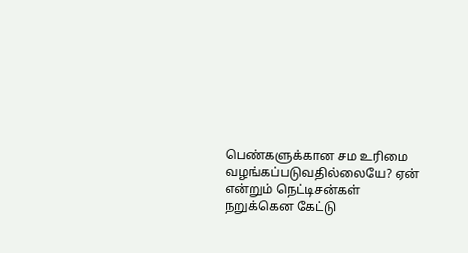பெண்களுக்கான சம உரிமை வழங்கப்படுவதில்லையே? ஏன் என்றும் நெட்டிசன்கள் நறுக்கென கேட்டு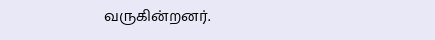வருகின்றனர்.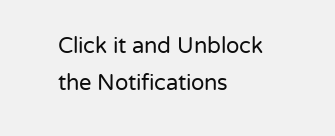Click it and Unblock the Notifications